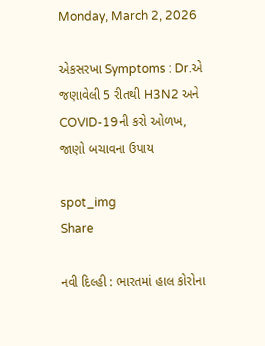Monday, March 2, 2026

એકસરખા Symptoms : Dr.એ જણાવેલી 5 રીતથી H3N2 અને COVID-19ની કરો ઓળખ, જાણો બચાવના ઉપાય

spot_img
Share

નવી દિલ્હી : ભારતમાં હાલ કોરોના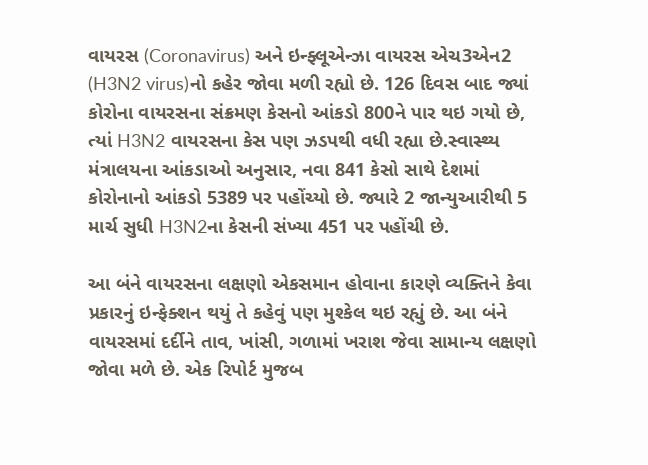વાયરસ (Coronavirus) અને ઇન્ફ્લૂએન્ઝા વાયરસ એચ3એન2 (H3N2 virus)નો કહેર જોવા મળી રહ્યો છે. 126 દિવસ બાદ જ્યાં કોરોના વાયરસના સંક્રમણ કેસનો આંકડો 800ને પાર થઇ ગયો છે, ત્યાં H3N2 વાયરસના કેસ પણ ઝડપથી વધી રહ્યા છે.સ્વાસ્થ્ય મંત્રાલયના આંકડાઓ અનુસાર, નવા 841 કેસો સાથે દેશમાં કોરોનાનો આંકડો 5389 પર પહોંચ્યો છે. જ્યારે 2 જાન્યુઆરીથી 5 માર્ચ સુધી H3N2ના કેસની સંખ્યા 451 પર પહોંચી છે.

આ બંને વાયરસના લક્ષણો એકસમાન હોવાના કારણે વ્યક્તિને કેવા પ્રકારનું ઇન્ફેક્શન થયું તે કહેવું પણ મુશ્કેલ થઇ રહ્યું છે. આ બંને વાયરસમાં દર્દીને તાવ, ખાંસી, ગળામાં ખરાશ જેવા સામાન્ય લક્ષણો જોવા મળે છે. એક રિપોર્ટ મુજબ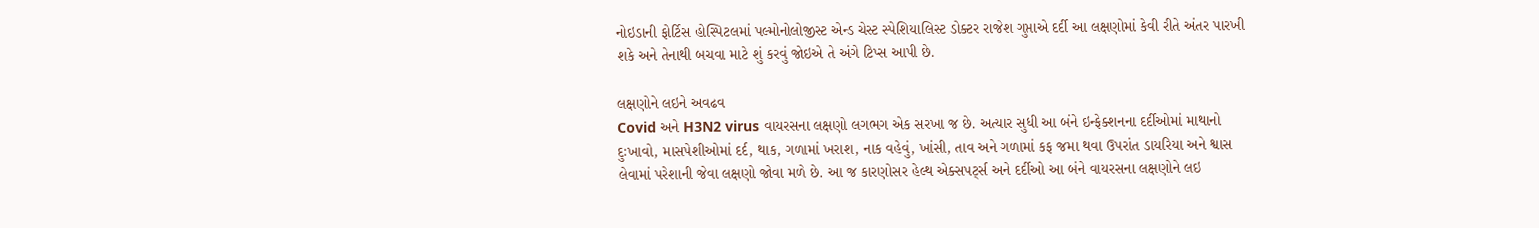નોઇડાની ફોર્ટિસ હોસ્પિટલમાં પલ્મોનોલોજીસ્ટ એન્ડ ચેસ્ટ સ્પેશિયાલિસ્ટ ડોક્ટર રાજેશ ગુપ્તાએ દર્દી આ લક્ષણોમાં કેવી રીતે અંતર પારખી શકે અને તેનાથી બચવા માટે શું કરવું જોઇએ તે અંગે ટિપ્સ આપી છે.

લક્ષણોને લઇને અવઢવ
Covid અને H3N2 virus વાયરસના લક્ષણો લગભગ એક સરખા જ છે. અત્યાર સુધી આ બંને ઇન્ફેક્શનના દર્દીઓમાં માથાનો દુઃખાવો, માસપેશીઓમાં દર્દ, થાક, ગળામાં ખરાશ, નાક વહેવું, ખાંસી, તાવ અને ગળામાં કફ જમા થવા ઉપરાંત ડાયરિયા અને શ્વાસ લેવામાં પરેશાની જેવા લક્ષણો જોવા મળે છે. આ જ કારણોસર હેલ્થ એક્સપર્ટ્સ અને દર્દીઓ આ બંને વાયરસના લક્ષણોને લઇ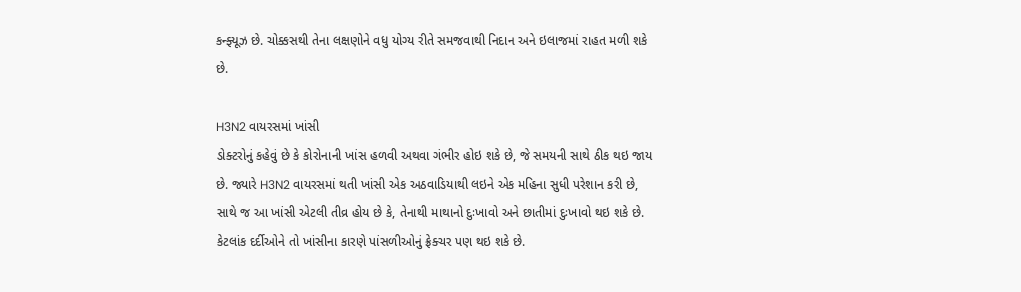કન્ફ્યૂઝ છે. ચોક્કસથી તેના લક્ષણોને વધુ યોગ્ય રીતે સમજવાથી નિદાન અને ઇલાજમાં રાહત મળી શકે છે.

H3N2 વાયરસમાં ખાંસી
ડોક્ટરોનું કહેવું છે કે કોરોનાની ખાંસ હળવી અથવા ગંભીર હોઇ શકે છે, જે સમયની સાથે ઠીક થઇ જાય છે. જ્યારે H3N2 વાયરસમાં થતી ખાંસી એક અઠવાડિયાથી લઇને એક મહિના સુધી પરેશાન કરી છે, સાથે જ આ ખાંસી એટલી તીવ્ર હોય છે કે, તેનાથી માથાનો દુઃખાવો અને છાતીમાં દુઃખાવો થઇ શકે છે. કેટલાંક દર્દીઓને તો ખાંસીના કારણે પાંસળીઓનું ફ્રેક્ચર પણ થઇ શકે છે.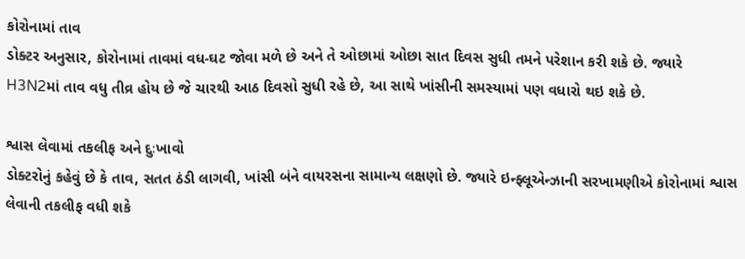કોરોનામાં તાવ
ડોક્ટર અનુસાર, કોરોનામાં તાવમાં વધ-ઘટ જોવા મળે છે અને તે ઓછામાં ઓછા સાત દિવસ સુધી તમને પરેશાન કરી શકે છે. જ્યારે H3N2માં તાવ વધુ તીવ્ર હોય છે જે ચારથી આઠ દિવસો સુધી રહે છે, આ સાથે ખાંસીની સમસ્યામાં પણ વધારો થઇ શકે છે.

શ્વાસ લેવામાં તકલીફ અને દુઃખાવો
ડોક્ટરોનું કહેવું છે કે તાવ, સતત ઠંડી લાગવી, ખાંસી બંને વાયરસના સામાન્ય લક્ષણો છે. જ્યારે ઇન્ફ્લૂએન્ઝાની સરખામણીએ કોરોનામાં શ્વાસ લેવાની તકલીફ વધી શકે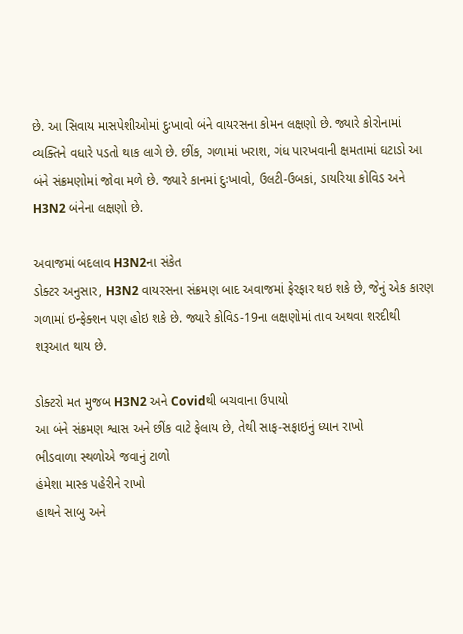છે. આ સિવાય માસપેશીઓમાં દુઃખાવો બંને વાયરસના કોમન લક્ષણો છે. જ્યારે કોરોનામાં વ્યક્તિને વધારે પડતો થાક લાગે છે. છીંક, ગળામાં ખરાશ, ગંધ પારખવાની ક્ષમતામાં ઘટાડો આ બંને સંક્રમણોમાં જોવા મળે છે. જ્યારે કાનમાં દુઃખાવો, ઉલટી-ઉબકાં, ડાયરિયા કોવિડ અને H3N2 બંનેના લક્ષણો છે.

અવાજમાં બદલાવ H3N2ના સંકેત
ડોક્ટર અનુસાર, H3N2 વાયરસના સંક્રમણ બાદ અવાજમાં ફેરફાર થઇ શકે છે, જેનું એક કારણ ગળામાં ઇન્ફેક્શન પણ હોઇ શકે છે. જ્યારે કોવિડ-19ના લક્ષણોમાં તાવ અથવા શરદીથી શરૂઆત થાય છે.

ડોક્ટરો મત મુજબ H3N2 અને Covidથી બચવાના ઉપાયો
આ બંને સંક્રમણ શ્વાસ અને છીંક વાટે ફેલાય છે, તેથી સાફ-સફાઇનું ધ્યાન રાખો
ભીડવાળા સ્થળોએ જવાનું ટાળો
હંમેશા માસ્ક પહેરીને રાખો
હાથને સાબુ અને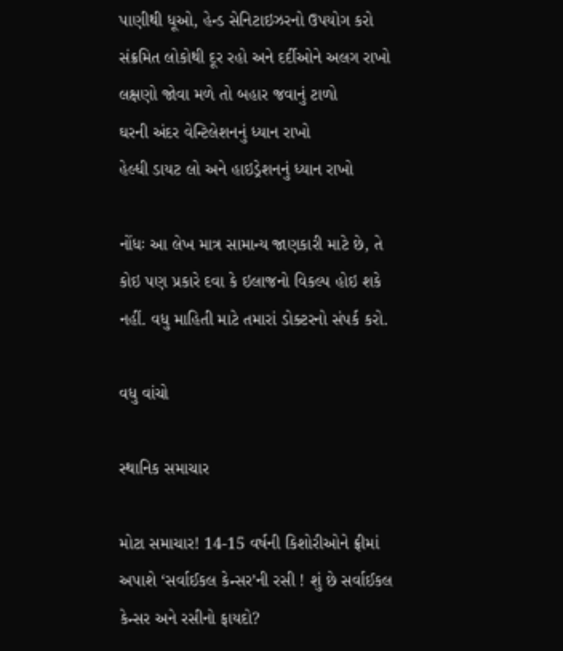પાણીથી ધૂઓ, હેન્ડ સેનિટાઇઝરનો ઉપયોગ કરો
સંક્રમિત લોકોથી દૂર રહો અને દર્દીઓને અલગ રાખો
લક્ષણો જોવા મળે તો બહાર જવાનું ટાળો
ઘરની અંદર વેન્ટિલેશનનું ધ્યાન રાખો
હેલ્ધી ડાયટ લો અને હાઇડ્રેશનનું ધ્યાન રાખો

નોંધઃ આ લેખ માત્ર સામાન્ય જાણકારી માટે છે, તે કોઇ પણ પ્રકારે દવા કે ઇલાજનો વિકલ્પ હોઇ શકે નહીં. વધુ માહિતી માટે તમારાં ડોક્ટરનો સંપર્ક કરો.

વધુ વાંચો

સ્થાનિક સમાચાર

મોટા સમાચાર! 14-15 વર્ષની કિશોરીઓને ફ્રીમાં અપાશે ‘સર્વાઈકલ કેન્સર’ની રસી ! શું છે સર્વાઈકલ કેન્સર અને રસીનો ફાયદો?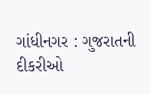ગાંધીનગર : ગુજરાતની દીકરીઓ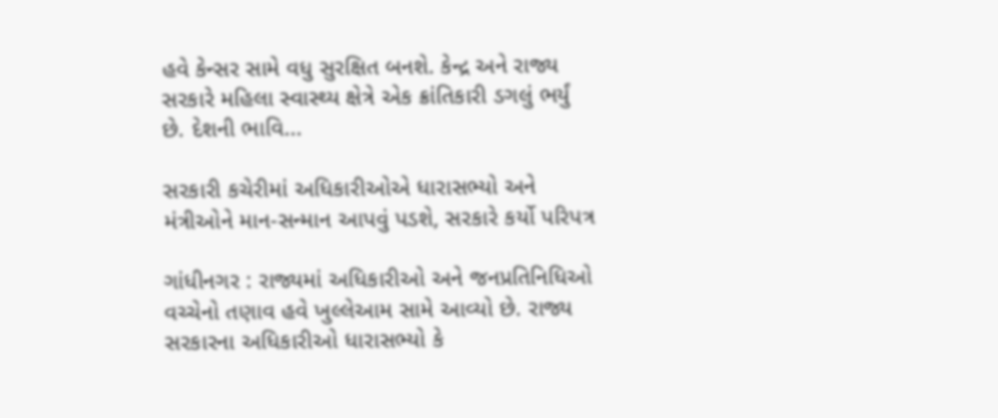હવે કેન્સર સામે વધુ સુરક્ષિત બનશે. કેન્દ્ર અને રાજ્ય સરકારે મહિલા સ્વાસ્થ્ય ક્ષેત્રે એક ક્રાંતિકારી ડગલું ભર્યું છે. દેશની ભાવિ...

સરકારી કચેરીમાં અધિકારીઓએ ધારાસભ્યો અને મંત્રીઓને માન-સન્માન આપવું પડશે, સરકારે કર્યો પરિપત્ર

ગાંધીનગર : રાજ્યમાં અધિકારીઓ અને જનપ્રતિનિધિઓ વચ્ચેનો તણાવ હવે ખુલ્લેઆમ સામે આવ્યો છે. રાજ્ય સરકારના અધિકારીઓ ધારાસભ્યો કે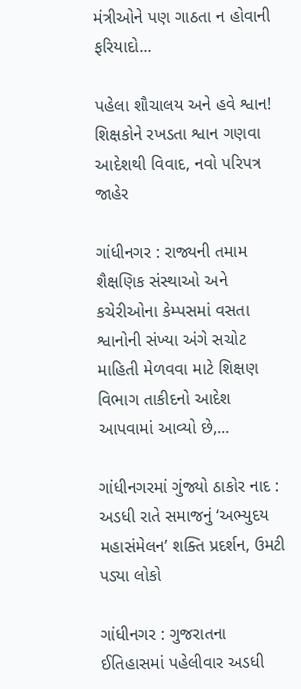મંત્રીઓને પણ ગાઠતા ન હોવાની ફરિયાદો...

પહેલા શૌચાલય અને હવે શ્વાન! શિક્ષકોને રખડતા શ્વાન ગણવા આદેશથી વિવાદ, નવો પરિપત્ર જાહેર

ગાંધીનગર : રાજ્યની તમામ શૈક્ષણિક સંસ્થાઓ અને કચેરીઓના કેમ્પસમાં વસતા શ્વાનોની સંખ્યા અંગે સચોટ માહિતી મેળવવા માટે શિક્ષણ વિભાગ તાકીદનો આદેશ આપવામાં આવ્યો છે,...

ગાંધીનગરમાં ગુંજ્યો ઠાકોર નાદ : અડધી રાતે સમાજનું ‘અભ્યુદય મહાસંમેલન’ શક્તિ પ્રદર્શન, ઉમટી પડ્યા લોકો

ગાંધીનગર : ગુજરાતના ઈતિહાસમાં પહેલીવાર અડધી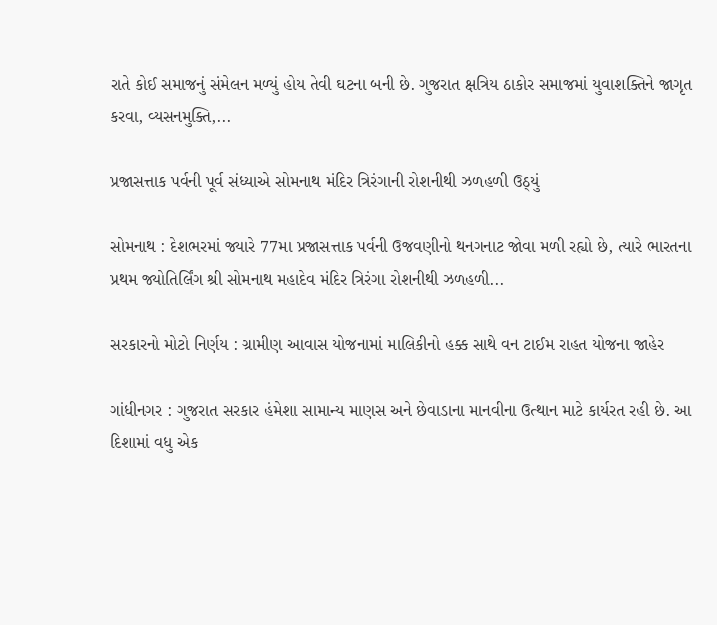રાતે કોઈ સમાજનું સંમેલન મળ્યું હોય તેવી ઘટના બની છે. ગુજરાત ક્ષત્રિય ઠાકોર સમાજમાં યુવાશક્તિને જાગૃત કરવા, વ્યસનમુક્તિ,...

પ્રજાસત્તાક પર્વની પૂર્વ સંધ્યાએ સોમનાથ મંદિર ત્રિરંગાની રોશનીથી ઝળહળી ઉઠ્યું

સોમનાથ : દેશભરમાં જ્યારે 77મા પ્રજાસત્તાક પર્વની ઉજવણીનો થનગનાટ જોવા મળી રહ્યો છે, ત્યારે ભારતના પ્રથમ જ્યોતિર્લિંગ શ્રી સોમનાથ મહાદેવ મંદિર ત્રિરંગા રોશનીથી ઝળહળી...

સરકારનો મોટો નિર્ણય : ગ્રામીણ આવાસ યોજનામાં માલિકીનો હક્ક સાથે વન ટાઈમ રાહત યોજના જાહેર

ગાંધીનગર : ગુજરાત સરકાર હંમેશા સામાન્ય માણસ અને છેવાડાના માનવીના ઉત્થાન માટે કાર્યરત રહી છે. આ દિશામાં વધુ એક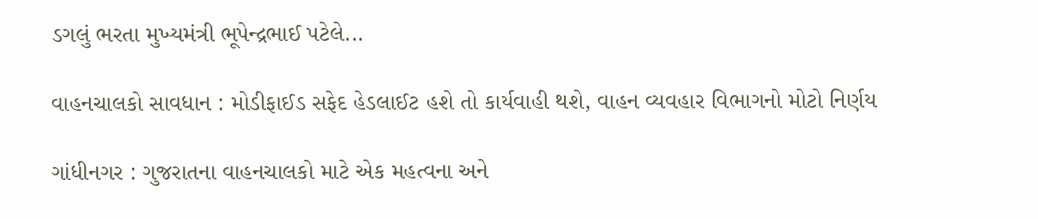ડગલું ભરતા મુખ્યમંત્રી ભૂપેન્દ્રભાઈ પટેલે...

વાહનચાલકો સાવધાન : મોડીફાઈડ સફેદ હેડલાઈટ હશે તો કાર્યવાહી થશે, વાહન વ્યવહાર વિભાગનો મોટો નિર્ણય

ગાંધીનગર : ગુજરાતના વાહનચાલકો માટે એક મહત્વના અને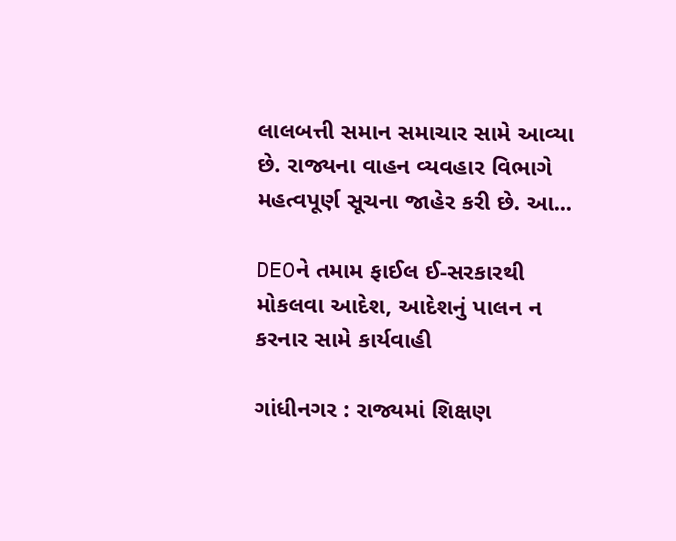લાલબત્તી સમાન સમાચાર સામે આવ્યા છે. રાજ્યના વાહન વ્યવહાર વિભાગે મહત્વપૂર્ણ સૂચના જાહેર કરી છે. આ...

DEOને તમામ ફાઈલ ઈ-સરકારથી મોકલવા આદેશ, આદેશનું પાલન ન કરનાર સામે કાર્યવાહી

ગાંધીનગર : રાજ્યમાં શિક્ષણ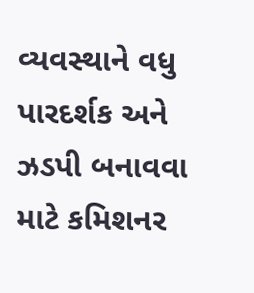વ્યવસ્થાને વધુ પારદર્શક અને ઝડપી બનાવવા માટે કમિશનર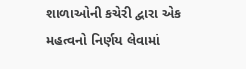શાળાઓની કચેરી દ્વારા એક મહત્વનો નિર્ણય લેવામાં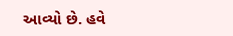આવ્યો છે. હવે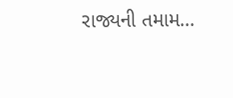રાજ્યની તમામ...